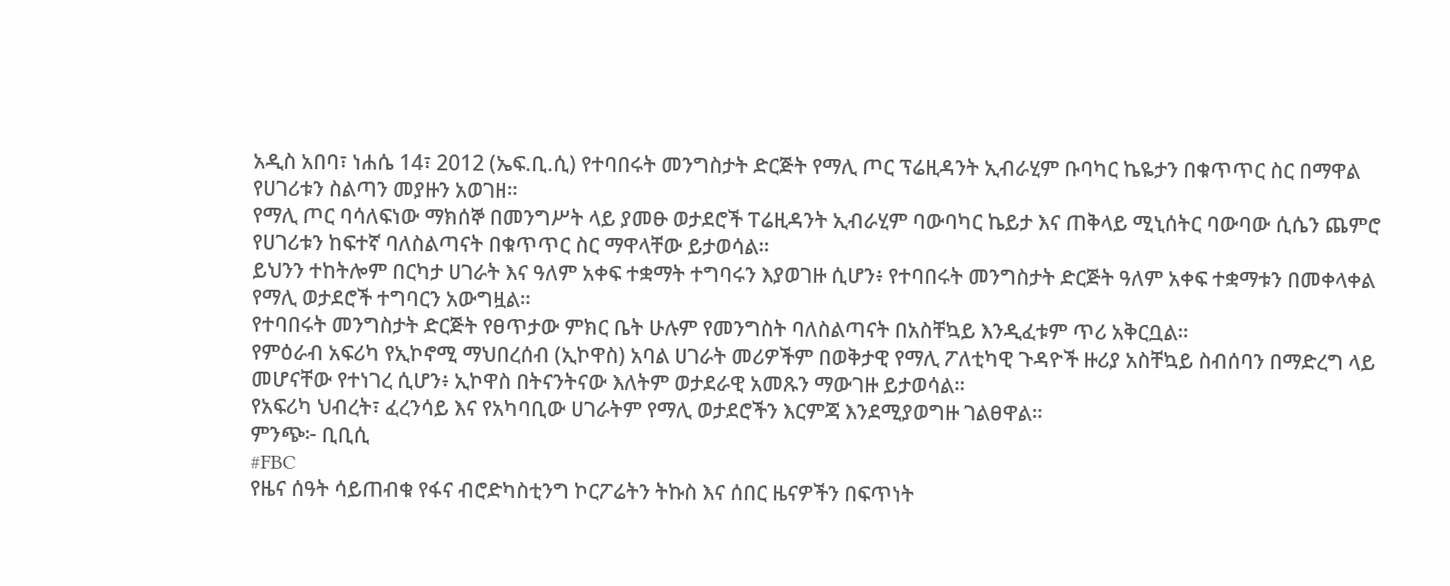አዲስ አበባ፣ ነሐሴ 14፣ 2012 (ኤፍ.ቢ.ሲ) የተባበሩት መንግስታት ድርጅት የማሊ ጦር ፕሬዚዳንት ኢብራሂም ቡባካር ኬዬታን በቁጥጥር ስር በማዋል የሀገሪቱን ስልጣን መያዙን አወገዘ።
የማሊ ጦር ባሳለፍነው ማክሰኞ በመንግሥት ላይ ያመፁ ወታደሮች ፐሬዚዳንት ኢብራሂም ባውባካር ኬይታ እና ጠቅላይ ሚኒሰትር ባውባው ሲሴን ጨምሮ የሀገሪቱን ከፍተኛ ባለስልጣናት በቁጥጥር ስር ማዋላቸው ይታወሳል።
ይህንን ተከትሎም በርካታ ሀገራት እና ዓለም አቀፍ ተቋማት ተግባሩን እያወገዙ ሲሆን፥ የተባበሩት መንግስታት ድርጅት ዓለም አቀፍ ተቋማቱን በመቀላቀል የማሊ ወታደሮች ተግባርን አውግዟል።
የተባበሩት መንግስታት ድርጅት የፀጥታው ምክር ቤት ሁሉም የመንግስት ባለስልጣናት በአስቸኳይ እንዲፈቱም ጥሪ አቅርቧል።
የምዕራብ አፍሪካ የኢኮኖሚ ማህበረሰብ (ኢኮዋስ) አባል ሀገራት መሪዎችም በወቅታዊ የማሊ ፖለቲካዊ ጉዳዮች ዙሪያ አስቸኳይ ስብሰባን በማድረግ ላይ መሆናቸው የተነገረ ሲሆን፥ ኢኮዋስ በትናንትናው እለትም ወታደራዊ አመጹን ማውገዙ ይታወሳል።
የአፍሪካ ህብረት፣ ፈረንሳይ እና የአካባቢው ሀገራትም የማሊ ወታደሮችን እርምጃ እንደሚያወግዙ ገልፀዋል።
ምንጭ፦ ቢቢሲ
#FBC
የዜና ሰዓት ሳይጠብቁ የፋና ብሮድካስቲንግ ኮርፖሬትን ትኩስ እና ሰበር ዜናዎችን በፍጥነት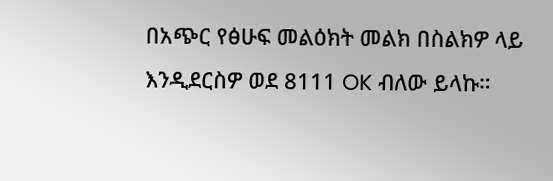በአጭር የፅሁፍ መልዕክት መልክ በስልክዎ ላይ እንዲደርስዎ ወደ 8111 OK ብለው ይላኩ።